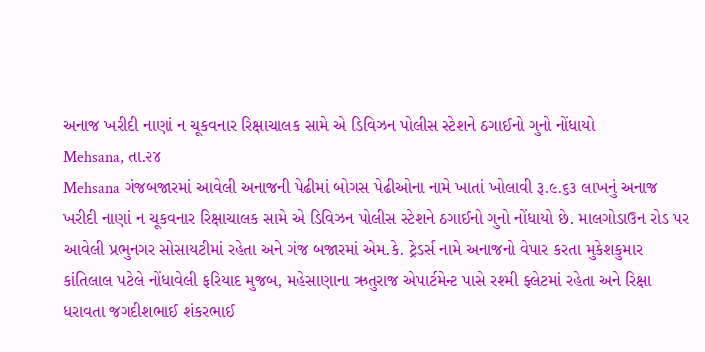અનાજ ખરીદી નાણાં ન ચૂકવનાર રિક્ષાચાલક સામે એ ડિવિઝન પોલીસ સ્ટેશને ઠગાઈનો ગુનો નોંધાયો
Mehsana, તા.૨૪
Mehsana ગંજબજારમાં આવેલી અનાજની પેઢીમાં બોગસ પેઢીઓના નામે ખાતાં ખોલાવી રૂ.૯.૬૩ લાખનું અનાજ ખરીદી નાણાં ન ચૂકવનાર રિક્ષાચાલક સામે એ ડિવિઝન પોલીસ સ્ટેશને ઠગાઈનો ગુનો નોંધાયો છે. માલગોડાઉન રોડ પર આવેલી પ્રભુનગર સોસાયટીમાં રહેતા અને ગંજ બજારમાં એમ.કે. ટ્રેડર્સ નામે અનાજનો વેપાર કરતા મુકેશકુમાર કાંતિલાલ પટેલે નોંધાવેલી ફરિયાદ મુજબ, મહેસાણાના ઋતુરાજ એપાર્ટમેન્ટ પાસે રશ્મી ફ્લેટમાં રહેતા અને રિક્ષા ધરાવતા જગદીશભાઈ શંકરભાઈ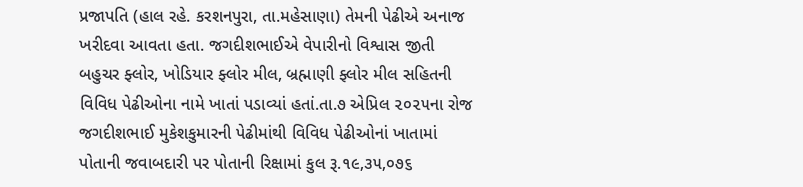પ્રજાપતિ (હાલ રહે. કરશનપુરા, તા.મહેસાણા) તેમની પેઢીએ અનાજ ખરીદવા આવતા હતા. જગદીશભાઈએ વેપારીનો વિશ્વાસ જીતી બહુચર ફ્લોર, ખોડિયાર ફ્લોર મીલ, બ્રહ્માણી ફ્લોર મીલ સહિતની વિવિધ પેઢીઓના નામે ખાતાં પડાવ્યાં હતાં.તા.૭ એપ્રિલ ૨૦૨૫ના રોજ જગદીશભાઈ મુકેશકુમારની પેઢીમાંથી વિવિધ પેઢીઓનાં ખાતામાં પોતાની જવાબદારી પર પોતાની રિક્ષામાં કુલ રૂ.૧૯,૩૫,૦૭૬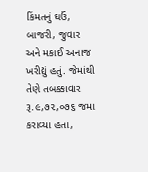કિંમતનું ઘઉં, બાજરી, જુવાર અને મકાઈ અનાજ ખરીદ્યું હતું. જેમાંથી તેણે તબક્કાવાર રૂ.૯,૭૨,૦૭૬ જમા કરાવ્યા હતા,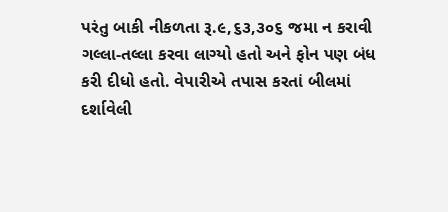પરંતુ બાકી નીકળતા રૂ.૯,૬૩,૩૦૬ જમા ન કરાવી ગલ્લા-તલ્લા કરવા લાગ્યો હતો અને ફોન પણ બંધ કરી દીધો હતો. વેપારીએ તપાસ કરતાં બીલમાં દર્શાવેલી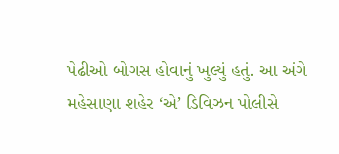પેઢીઓ બોગસ હોવાનું ખુલ્યું હતું. આ અંગે મહેસાણા શહેર ‘એ’ ડિવિઝન પોલીસે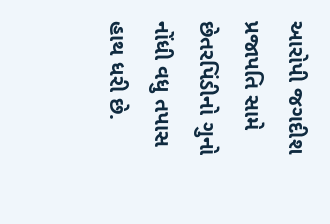આરોપી જગદીશ પ્રજાપતિ સામે છેતરપિંડીનો ગુનો નોંધી વધુ તપાસ હાથ ધરી છે.